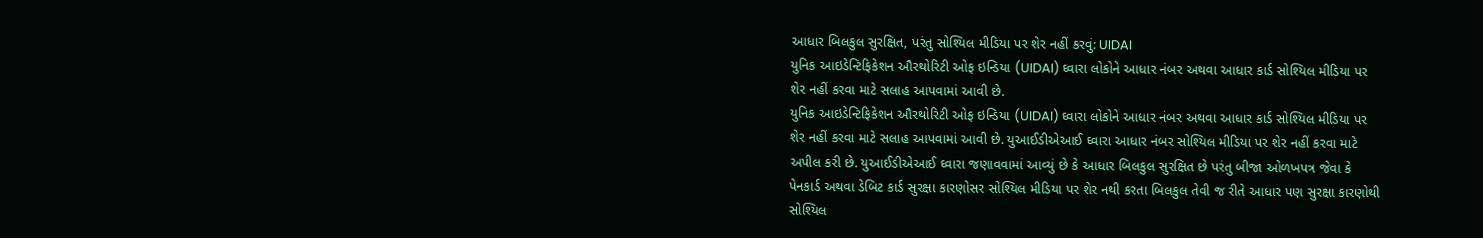આધાર બિલકુલ સુરક્ષિત, પરંતુ સોશ્યિલ મીડિયા પર શેર નહીં કરવું: UIDAI
યુનિક આઇડેન્ટિફિકેશન ઔરથોરિટી ઓફ ઇન્ડિયા (UIDAI) ઘ્વારા લોકોને આધાર નંબર અથવા આધાર કાર્ડ સોશ્યિલ મીડિયા પર શેર નહીં કરવા માટે સલાહ આપવામાં આવી છે.
યુનિક આઇડેન્ટિફિકેશન ઔરથોરિટી ઓફ ઇન્ડિયા (UIDAI) ઘ્વારા લોકોને આધાર નંબર અથવા આધાર કાર્ડ સોશ્યિલ મીડિયા પર શેર નહીં કરવા માટે સલાહ આપવામાં આવી છે. યુઆઈડીએઆઈ ઘ્વારા આધાર નંબર સોશ્યિલ મીડિયા પર શેર નહીં કરવા માટે અપીલ કરી છે. યુઆઈડીએઆઈ ઘ્વારા જણાવવામાં આવ્યું છે કે આધાર બિલકુલ સુરક્ષિત છે પરંતુ બીજા ઓળખપત્ર જેવા કે પેનકાર્ડ અથવા ડેબિટ કાર્ડ સુરક્ષા કારણોસર સોશ્યિલ મીડિયા પર શેર નથી કરતા બિલકુલ તેવી જ રીતે આધાર પણ સુરક્ષા કારણોથી સોશ્યિલ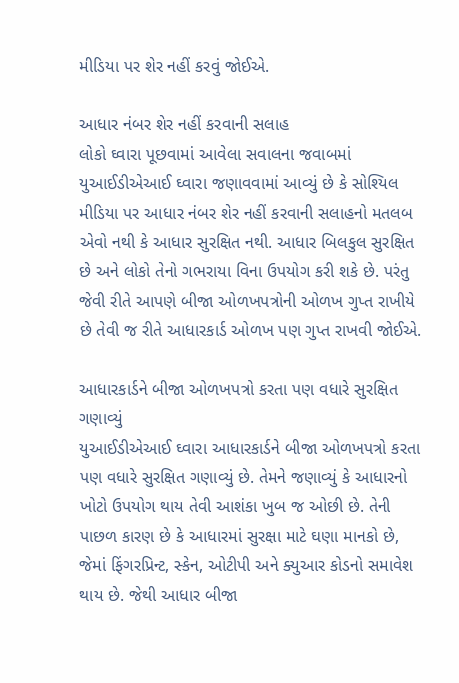મીડિયા પર શેર નહીં કરવું જોઈએ.

આધાર નંબર શેર નહીં કરવાની સલાહ
લોકો ઘ્વારા પૂછવામાં આવેલા સવાલના જવાબમાં યુઆઈડીએઆઈ ઘ્વારા જણાવવામાં આવ્યું છે કે સોશ્યિલ મીડિયા પર આધાર નંબર શેર નહીં કરવાની સલાહનો મતલબ એવો નથી કે આધાર સુરક્ષિત નથી. આધાર બિલકુલ સુરક્ષિત છે અને લોકો તેનો ગભરાયા વિના ઉપયોગ કરી શકે છે. પરંતુ જેવી રીતે આપણે બીજા ઓળખપત્રોની ઓળખ ગુપ્ત રાખીયે છે તેવી જ રીતે આધારકાર્ડ ઓળખ પણ ગુપ્ત રાખવી જોઈએ.

આધારકાર્ડને બીજા ઓળખપત્રો કરતા પણ વધારે સુરક્ષિત ગણાવ્યું
યુઆઈડીએઆઈ ઘ્વારા આધારકાર્ડને બીજા ઓળખપત્રો કરતા પણ વધારે સુરક્ષિત ગણાવ્યું છે. તેમને જણાવ્યું કે આધારનો ખોટો ઉપયોગ થાય તેવી આશંકા ખુબ જ ઓછી છે. તેની પાછળ કારણ છે કે આધારમાં સુરક્ષા માટે ઘણા માનકો છે, જેમાં ફિંગરપ્રિન્ટ, સ્કેન, ઓટીપી અને ક્યુઆર કોડનો સમાવેશ થાય છે. જેથી આધાર બીજા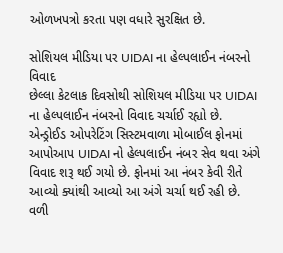ઓળખપત્રો કરતા પણ વધારે સુરક્ષિત છે.

સોશિયલ મીડિયા પર UIDAI ના હેલ્પલાઈન નંબરનો વિવાદ
છેલ્લા કેટલાક દિવસોથી સોશિયલ મીડિયા પર UIDAI ના હેલ્પલાઈન નંબરનો વિવાદ ચર્ચાઈ રહ્યો છે. એન્ડ્રોઈડ ઓપરેટિંગ સિસ્ટમવાળા મોબાઈલ ફોનમાં આપોઆપ UIDAI નો હેલ્પલાઈન નંબર સેવ થવા અંગે વિવાદ શરૂ થઈ ગયો છે. ફોનમાં આ નંબર કેવી રીતે આવ્યો ક્યાંથી આવ્યો આ અંગે ચર્ચા થઈ રહી છે. વળી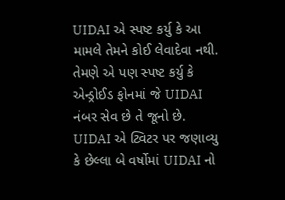UIDAI એ સ્પષ્ટ કર્યુ કે આ મામલે તેમને કોઈ લેવાદેવા નથી. તેમણે એ પણ સ્પષ્ટ કર્યુ કે એન્ડ્રોઈડ ફોનમાં જે UIDAI નંબર સેવ છે તે જૂનો છે. UIDAI એ ટ્વિટર પર જણાવ્યુ કે છેલ્લા બે વર્ષોમાં UIDAI નો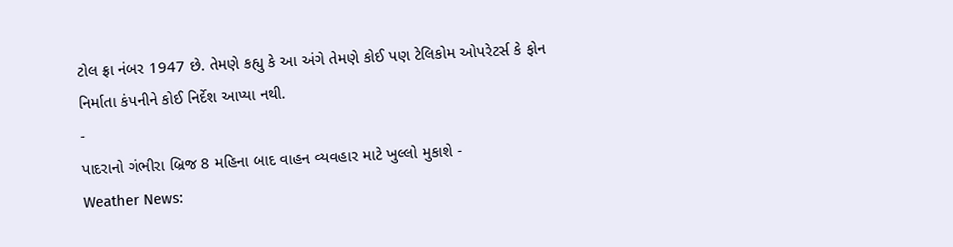ટોલ ફ્રા નંબર 1947 છે. તેમણે કહ્યુ કે આ અંગે તેમણે કોઈ પણ ટેલિકોમ ઓપરેટર્સ કે ફોન નિર્માતા કંપનીને કોઈ નિર્દેશ આપ્યા નથી.
-
પાદરાનો ગંભીરા બ્રિજ 8 મહિના બાદ વાહન વ્યવહાર માટે ખુલ્લો મુકાશે -
Weather News: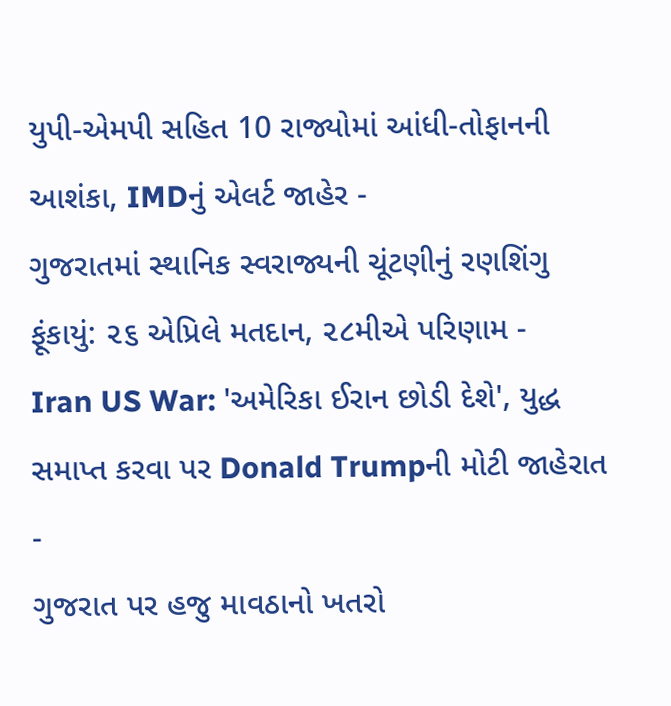યુપી-એમપી સહિત 10 રાજ્યોમાં આંધી-તોફાનની આશંકા, IMDનું એલર્ટ જાહેર -
ગુજરાતમાં સ્થાનિક સ્વરાજ્યની ચૂંટણીનું રણશિંગુ ફૂંકાયું: ૨૬ એપ્રિલે મતદાન, ૨૮મીએ પરિણામ -
Iran US War: 'અમેરિકા ઈરાન છોડી દેશે', યુદ્ધ સમાપ્ત કરવા પર Donald Trumpની મોટી જાહેરાત -
ગુજરાત પર હજુ માવઠાનો ખતરો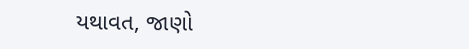યથાવત, જાણો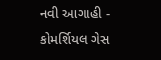નવી આગાહી -
કોમર્શિયલ ગેસ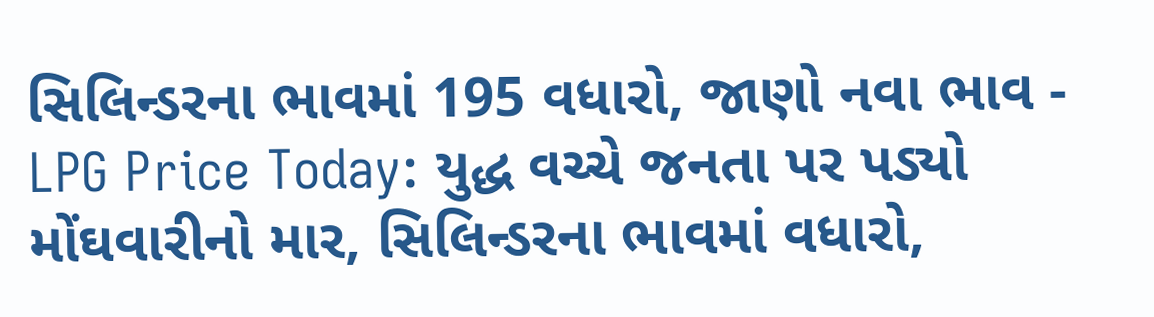સિલિન્ડરના ભાવમાં 195 વધારો, જાણો નવા ભાવ -
LPG Price Today: યુદ્ધ વચ્ચે જનતા પર પડ્યો મોંઘવારીનો માર, સિલિન્ડરના ભાવમાં વધારો,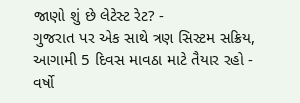જાણો શું છે લેટેસ્ટ રેટ? -
ગુજરાત પર એક સાથે ત્રણ સિસ્ટમ સક્રિય, આગામી 5 દિવસ માવઠા માટે તૈયાર રહો -
વર્ષો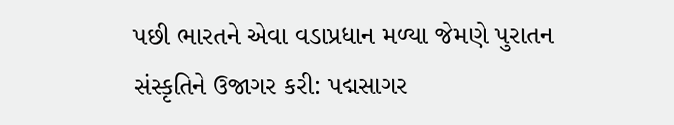પછી ભારતને એવા વડાપ્રધાન મળ્યા જેમણે પુરાતન સંસ્કૃતિને ઉજાગર કરી: પદ્મસાગર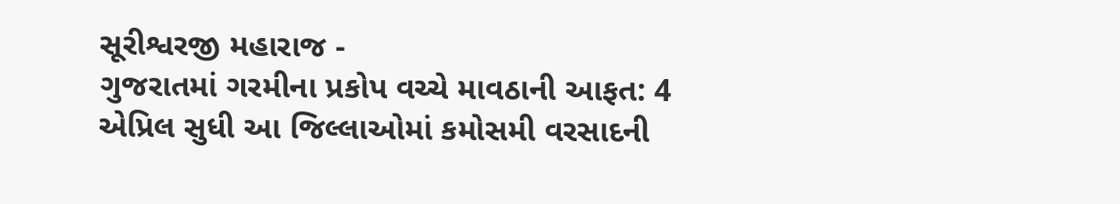સૂરીશ્વરજી મહારાજ -
ગુજરાતમાં ગરમીના પ્રકોપ વચ્ચે માવઠાની આફત: 4 એપ્રિલ સુધી આ જિલ્લાઓમાં કમોસમી વરસાદની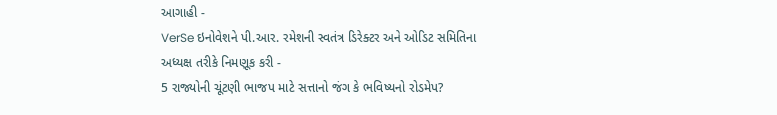આગાહી -
VerSe ઇનોવેશને પી.આર. રમેશની સ્વતંત્ર ડિરેક્ટર અને ઓડિટ સમિતિના અધ્યક્ષ તરીકે નિમણૂક કરી -
5 રાજ્યોની ચૂંટણી ભાજપ માટે સત્તાનો જંગ કે ભવિષ્યનો રોડમેપ?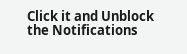Click it and Unblock the Notifications